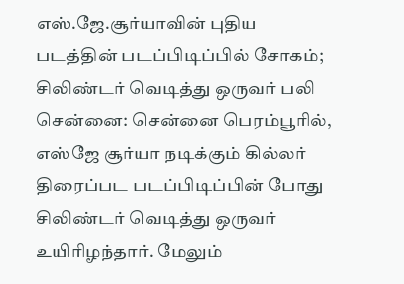எஸ்.ஜே.சூர்யாவின் புதிய படத்தின் படப்பிடிப்பில் சோகம்; சிலிண்டர் வெடித்து ஒருவர் பலி
சென்னை: சென்னை பெரம்பூரில், எஸ்ஜே சூர்யா நடிக்கும் கில்லர் திரைப்பட படப்பிடிப்பின் போது சிலிண்டர் வெடித்து ஒருவர் உயிரிழந்தார். மேலும்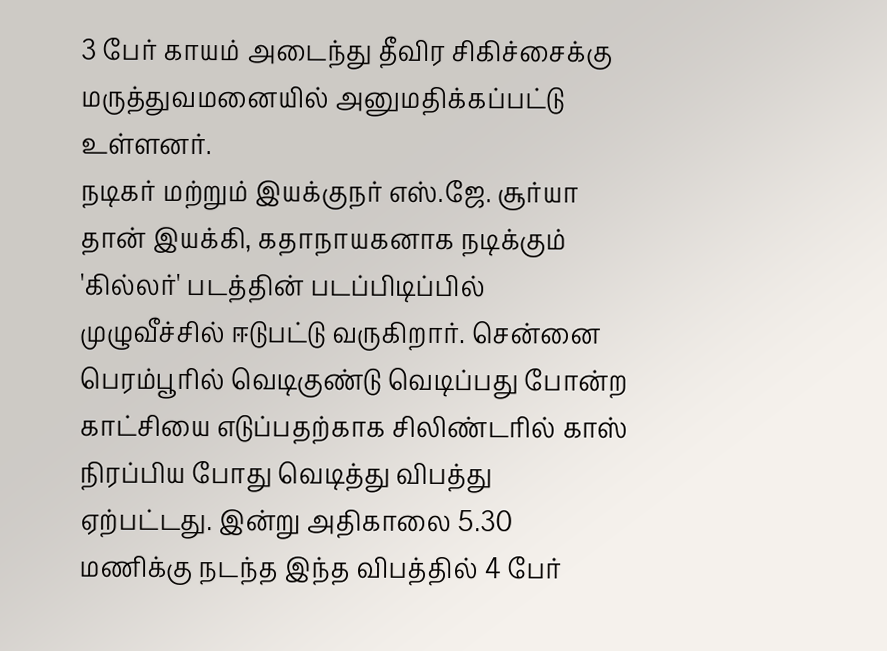3 பேர் காயம் அடைந்து தீவிர சிகிச்சைக்கு மருத்துவமனையில் அனுமதிக்கப்பட்டு உள்ளனர்.
நடிகர் மற்றும் இயக்குநர் எஸ்.ஜே. சூர்யா தான் இயக்கி, கதாநாயகனாக நடிக்கும் 'கில்லர்' படத்தின் படப்பிடிப்பில் முழுவீச்சில் ஈடுபட்டு வருகிறார். சென்னை பெரம்பூரில் வெடிகுண்டு வெடிப்பது போன்ற காட்சியை எடுப்பதற்காக சிலிண்டரில் காஸ் நிரப்பிய போது வெடித்து விபத்து ஏற்பட்டது. இன்று அதிகாலை 5.30 மணிக்கு நடந்த இந்த விபத்தில் 4 பேர்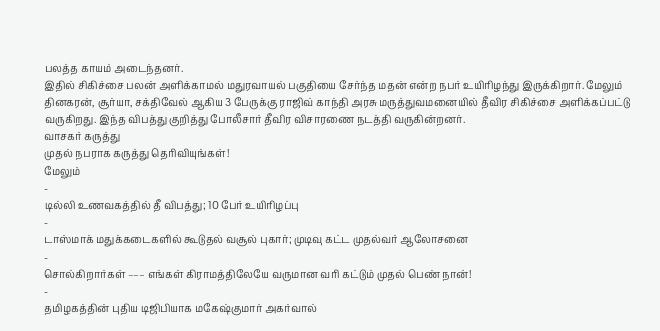பலத்த காயம் அடைந்தனர்.
இதில் சிகிச்சை பலன் அளிக்காமல் மதுரவாயல் பகுதியை சேர்ந்த மதன் என்ற நபர் உயிரிழந்து இருக்கிறார். மேலும் தினகரன், சூர்யா, சக்திவேல் ஆகிய 3 பேருக்கு ராஜிவ் காந்தி அரசு மருத்துவமனையில் தீவிர சிகிச்சை அளிக்கப்பட்டு வருகிறது. இந்த விபத்து குறித்து போலீசார் தீவிர விசாரணை நடத்தி வருகின்றனர்.
வாசகர் கருத்து
முதல் நபராக கருத்து தெரிவியுங்கள்!
மேலும்
-
டில்லி உணவகத்தில் தீ விபத்து; 10 பேர் உயிரிழப்பு
-
டாஸ்மாக் மதுக்கடைகளில் கூடுதல் வசூல் புகார்; முடிவு கட்ட முதல்வர் ஆலோசனை
-
சொல்கிறார்கள் ––– எங்கள் கிராமத்திலேயே வருமான வரி கட்டும் முதல் பெண் நான்!
-
தமிழகத்தின் புதிய டிஜிபியாக மகேஷ்குமார் அகர்வால்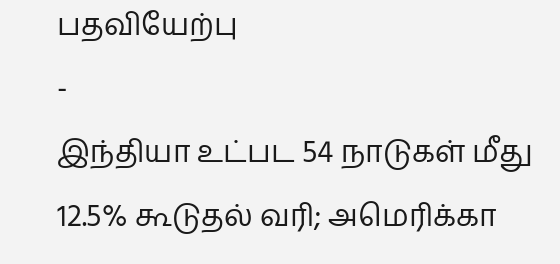பதவியேற்பு
-
இந்தியா உட்பட 54 நாடுகள் மீது 12.5% கூடுதல் வரி; அமெரிக்கா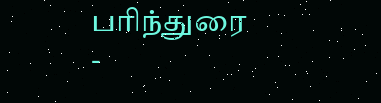பரிந்துரை
-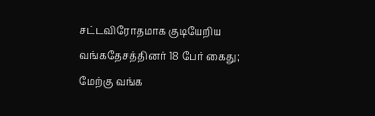சட்டவிரோதமாக குடியேறிய வங்கதேசத்தினர் 18 பேர் கைது; மேற்கு வங்க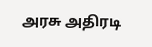அரசு அதிரடி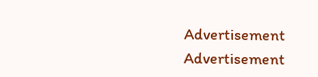Advertisement
Advertisement